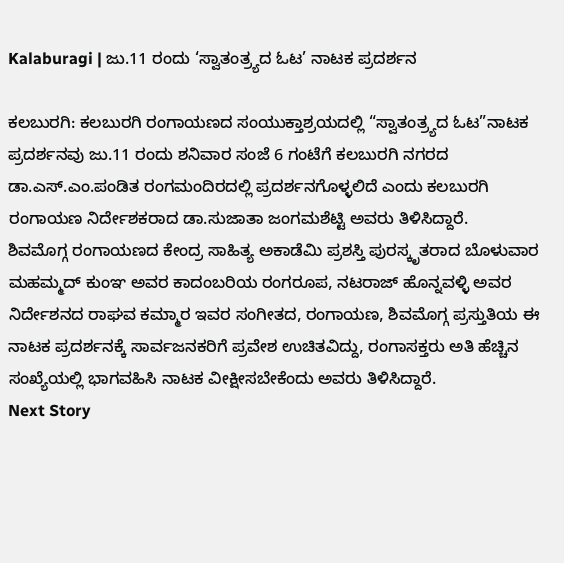Kalaburagi | ಜು.11 ರಂದು ‘ಸ್ವಾತಂತ್ರ್ಯದ ಓಟ’ ನಾಟಕ ಪ್ರದರ್ಶನ

ಕಲಬುರಗಿ: ಕಲಬುರಗಿ ರಂಗಾಯಣದ ಸಂಯುಕ್ತಾಶ್ರಯದಲ್ಲಿ “ಸ್ವಾತಂತ್ರ್ಯದ ಓಟ”ನಾಟಕ ಪ್ರದರ್ಶನವು ಜು.11 ರಂದು ಶನಿವಾರ ಸಂಜೆ 6 ಗಂಟೆಗೆ ಕಲಬುರಗಿ ನಗರದ ಡಾ.ಎಸ್.ಎಂ.ಪಂಡಿತ ರಂಗಮಂದಿರದಲ್ಲಿ ಪ್ರದರ್ಶನಗೊಳ್ಳಲಿದೆ ಎಂದು ಕಲಬುರಗಿ ರಂಗಾಯಣ ನಿರ್ದೇಶಕರಾದ ಡಾ.ಸುಜಾತಾ ಜಂಗಮಶೆಟ್ಟಿ ಅವರು ತಿಳಿಸಿದ್ದಾರೆ.
ಶಿವಮೊಗ್ಗ ರಂಗಾಯಣದ ಕೇಂದ್ರ ಸಾಹಿತ್ಯ ಅಕಾಡೆಮಿ ಪ್ರಶಸ್ತಿ ಪುರಸ್ಕೃತರಾದ ಬೊಳುವಾರ ಮಹಮ್ಮದ್ ಕುಂಞ ಅವರ ಕಾದಂಬರಿಯ ರಂಗರೂಪ, ನಟರಾಜ್ ಹೊನ್ನವಳ್ಳಿ ಅವರ ನಿರ್ದೇಶನದ ರಾಘವ ಕಮ್ಮಾರ ಇವರ ಸಂಗೀತದ, ರಂಗಾಯಣ, ಶಿವಮೊಗ್ಗ ಪ್ರಸ್ತುತಿಯ ಈ ನಾಟಕ ಪ್ರದರ್ಶನಕ್ಕೆ ಸಾರ್ವಜನಕರಿಗೆ ಪ್ರವೇಶ ಉಚಿತವಿದ್ದು, ರಂಗಾಸಕ್ತರು ಅತಿ ಹೆಚ್ಚಿನ ಸಂಖ್ಯೆಯಲ್ಲಿ ಭಾಗವಹಿಸಿ ನಾಟಕ ವೀಕ್ಷೀಸಬೇಕೆಂದು ಅವರು ತಿಳಿಸಿದ್ದಾರೆ.
Next Story